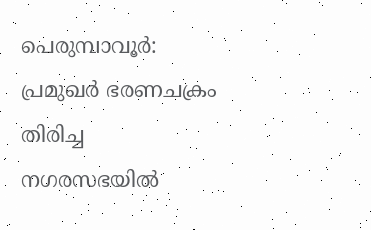പെരുമ്പാവൂര്‍: പ്രമുഖര്‍ ഭരണചക്രം തിരിച്ച നഗരസഭയില്‍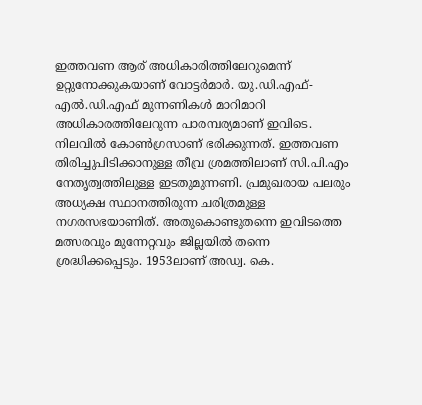ഇത്തവണ ആര് അധികാരിത്തിലേറുമെന്ന് ഉറ്റുനോക്കുകയാണ് വോട്ടര്‍മാര്‍. യു.ഡി.എഫ്-എല്‍.ഡി.എഫ് മുന്നണികള്‍ മാറിമാറി അധികാരത്തിലേറുന്ന പാരമ്പര്യമാണ് ഇവിടെ. നിലവില്‍ കോണ്‍ഗ്രസാണ് ഭരിക്കുന്നത്. ഇത്തവണ തിരിച്ചുപിടിക്കാനുള്ള തീവ്ര ശ്രമത്തിലാണ് സി.പി.എം നേതൃത്വത്തിലുള്ള ഇടതുമുന്നണി. പ്രമുഖരായ പലരും അധ്യക്ഷ സ്ഥാനത്തിരുന്ന ചരിത്രമുള്ള നഗരസഭയാണിത്. അതുകൊണ്ടുതന്നെ ഇവിടത്തെ മത്സരവും മുന്നേറ്റവും ജില്ലയില്‍ തന്നെ ശ്രദ്ധിക്കപ്പെടും. 1953ലാണ് അഡ്വ. കെ.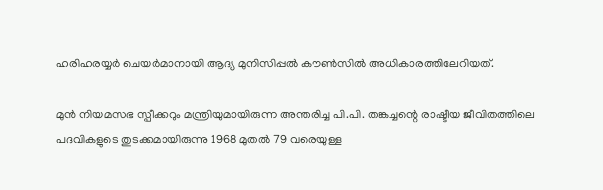ഹരിഹരയ്യര്‍ ചെയര്‍മാനായി ആദ്യ മുനിസിപ്പല്‍ കൗണ്‍സില്‍ അധികാരത്തിലേറിയത്.

മുന്‍ നിയമസഭ സ്പീക്കറും മന്ത്രിയുമായിരുന്ന അന്തരിച്ച പി.പി. തങ്കച്ചന്റെ രാഷ്ടീയ ജീവിതത്തിലെ പദവികളുടെ തുടക്കമായിരുന്നു 1968 മുതല്‍ 79 വരെയുള്ള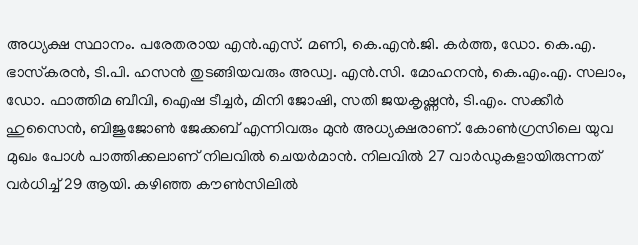അധ്യക്ഷ സ്ഥാനം. പരേതരായ എന്‍.എസ്. മണി, കെ.എന്‍.ജി. കര്‍ത്ത, ഡോ. കെ.എ. ഭാസ്‌കരന്‍, ടി.പി. ഹസന്‍ തുടങ്ങിയവരും അഡ്വ. എന്‍.സി. മോഹനന്‍, കെ.എം.എ. സലാം, ഡോ. ഫാത്തിമ ബീവി, ഐഷ ടീച്ചര്‍, മിനി ജോഷി, സതി ജയകൃഷ്ണന്‍, ടി.എം. സക്കീര്‍ ഹുസൈന്‍, ബിജുജോണ്‍ ജേക്കബ് എന്നിവരും മുന്‍ അധ്യക്ഷരാണ്. കോണ്‍ഗ്രസിലെ യുവ മുഖം പോള്‍ പാത്തിക്കലാണ് നിലവില്‍ ചെയര്‍മാന്‍. നിലവില്‍ 27 വാര്‍ഡുകളായിരുന്നത് വര്‍ധിച്ച് 29 ആയി. കഴിഞ്ഞ കൗണ്‍സിലില്‍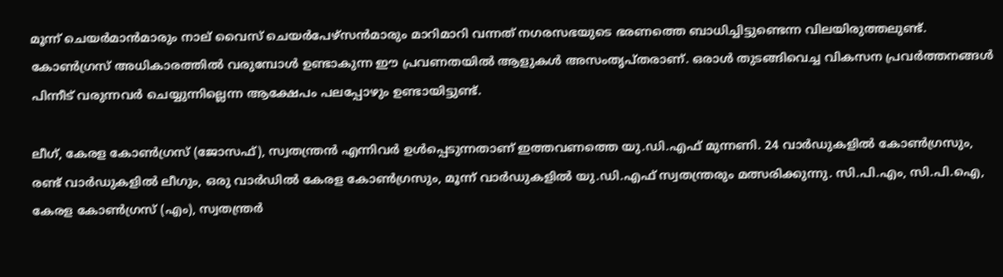മൂന്ന് ചെയര്‍മാന്‍മാരും നാല് വൈസ് ചെയര്‍പേഴ്സന്‍മാരും മാറിമാറി വന്നത് നഗരസഭയുടെ ഭരണത്തെ ബാധിച്ചിട്ടുണ്ടെന്ന വിലയിരുത്തലുണ്ട്. കോണ്‍ഗ്രസ് അധികാരത്തില്‍ വരുമ്പോള്‍ ഉണ്ടാകുന്ന ഈ പ്രവണതയില്‍ ആളുകള്‍ അസംതൃപ്തരാണ്. ഒരാള്‍ തുടങ്ങിവെച്ച വികസന പ്രവര്‍ത്തനങ്ങള്‍ പിന്നീട് വരുന്നവര്‍ ചെയ്യുന്നില്ലെന്ന ആക്ഷേപം പലപ്പോഴും ഉണ്ടായിട്ടുണ്ട്.

ലീഗ്, കേരള കോണ്‍ഗ്രസ് (ജോസഫ്), സ്വതന്ത്രന്‍ എന്നിവര്‍ ഉള്‍പ്പെടുന്നതാണ് ഇത്തവണത്തെ യു.ഡി.എഫ് മുന്നണി. 24 വാര്‍ഡുകളില്‍ കോണ്‍ഗ്രസും, രണ്ട് വാര്‍ഡുകളില്‍ ലീഗും, ഒരു വാര്‍ഡില്‍ കേരള കോണ്‍ഗ്രസും, മൂന്ന് വാര്‍ഡുകളില്‍ യു.ഡി.എഫ് സ്വതന്ത്രരും മത്സരിക്കുന്നു. സി.പി.എം, സി.പി.ഐ, കേരള കോണ്‍ഗ്രസ് (എം), സ്വതന്ത്രര്‍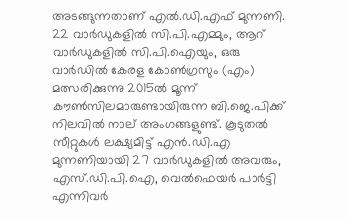അടങ്ങുന്നതാണ് എല്‍.ഡി.എഫ് മുന്നണി. 22 വാര്‍ഡുകളില്‍ സി.പി.എമ്മും, ആറ് വാര്‍ഡുകളില്‍ സി.പി.ഐയും, ഒരു വാര്‍ഡില്‍ കേരള കോണ്‍ഗ്രസും (എം) മത്സരിക്കുന്നു 2015ല്‍ മൂന്ന് കൗണ്‍സിലമാരുണ്ടായിരുന്ന ബി.ജെ.പിക്ക് നിലവില്‍ നാല് അംഗങ്ങളുണ്ട്. കൂടുതല്‍ സീറ്റുകള്‍ ലക്ഷ്യമിട്ട് എന്‍.ഡി.എ മുന്നണിയായി 27 വാര്‍ഡുകളില്‍ അവരും, എസ്.ഡി.പി.ഐ, വെല്‍ഫെയര്‍ പാര്‍ട്ടി എന്നിവര്‍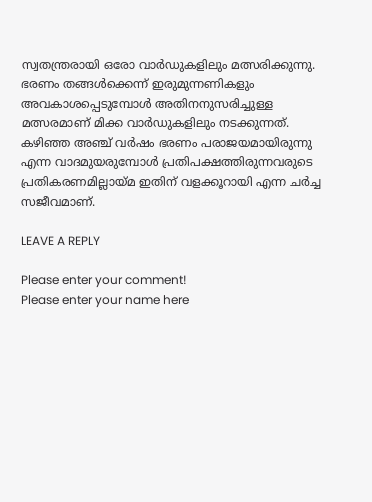സ്വതന്ത്രരായി ഒരോ വാര്‍ഡുകളിലും മത്സരിക്കുന്നു. ഭരണം തങ്ങള്‍ക്കെന്ന് ഇരുമുന്നണികളും അവകാശപ്പെടുമ്പോള്‍ അതിനനുസരിച്ചുള്ള മത്സരമാണ് മിക്ക വാര്‍ഡുകളിലും നടക്കുന്നത്. കഴിഞ്ഞ അഞ്ച് വര്‍ഷം ഭരണം പരാജയമായിരുന്നു എന്ന വാദമുയരുമ്പോള്‍ പ്രതിപക്ഷത്തിരുന്നവരുടെ പ്രതികരണമില്ലായ്മ ഇതിന് വളക്കൂറായി എന്ന ചര്‍ച്ച സജീവമാണ്.

LEAVE A REPLY

Please enter your comment!
Please enter your name here